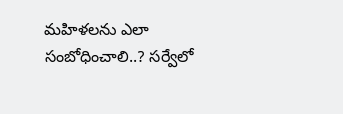మహిళలను ఎలా సంబోధించాలి..? సర్వేలో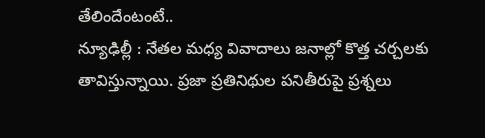తేలిందేంటంటే..
న్యూఢిల్లీ : నేతల మధ్య వివాదాలు జనాల్లో కొత్త చర్చలకు తావిస్తున్నాయి. ప్రజా ప్రతినిథుల పనితీరుపై ప్రశ్నలు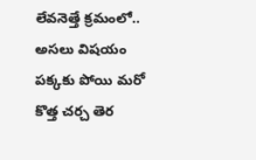లేవనెత్తే క్రమంలో.. అసలు విషయం పక్కకు పోయి మరో కొత్త చర్చ తెర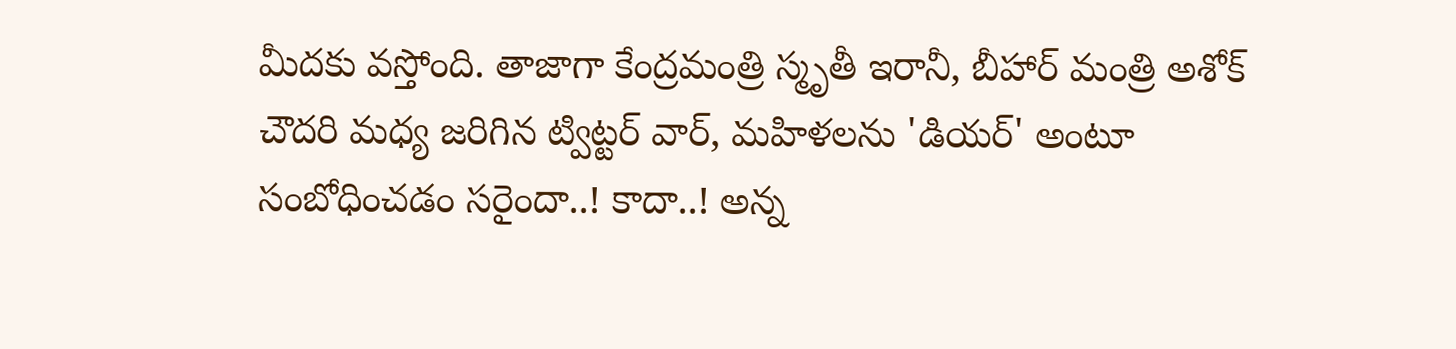మీదకు వస్తోంది. తాజాగా కేంద్రమంత్రి స్మృతీ ఇరానీ, బీహార్ మంత్రి అశోక్ చౌదరి మధ్య జరిగిన ట్విట్టర్ వార్, మహిళలను 'డియర్' అంటూ సంబోధించడం సరైందా..! కాదా..! అన్న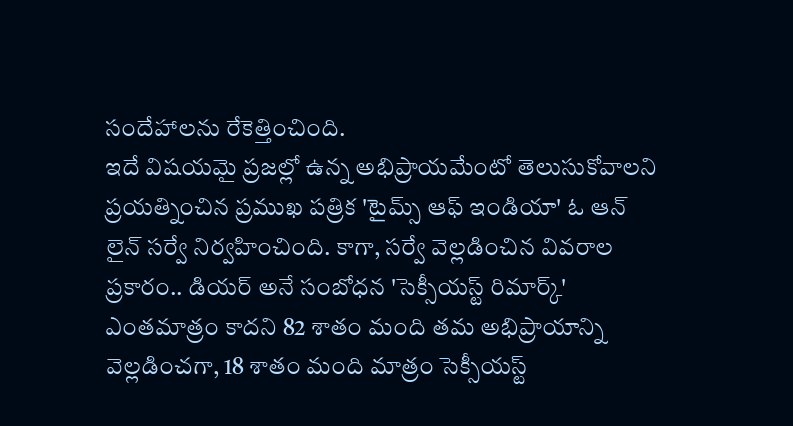సందేహాలను రేకెత్తించింది.
ఇదే విషయమై ప్రజల్లో ఉన్న అభిప్రాయమేంటో తెలుసుకోవాలని ప్రయత్నించిన ప్రముఖ పత్రిక 'టైమ్స్ ఆఫ్ ఇండియా' ఓ ఆన్ లైన్ సర్వే నిర్వహించింది. కాగా, సర్వే వెల్లడించిన వివరాల ప్రకారం.. డియర్ అనే సంబోధన 'సెక్సీయస్ట్ రిమార్క్' ఎంతమాత్రం కాదని 82 శాతం మంది తమ అభిప్రాయాన్ని వెల్లడించగా, 18 శాతం మంది మాత్రం సెక్సీయస్ట్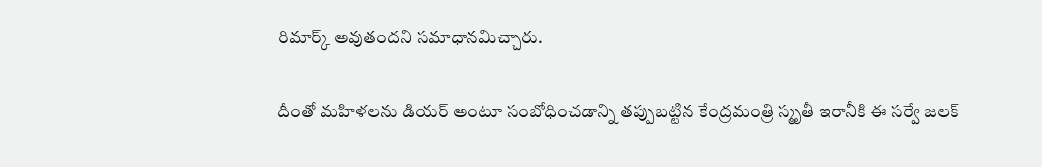రిమార్క్ అవుతందని సమాధానమిచ్చారు.

దీంతో మహిళలను డియర్ అంటూ సంబోధించడాన్ని తప్పుబట్టిన కేంద్రమంత్రి స్మృతీ ఇరానీకి ఈ సర్వే జలక్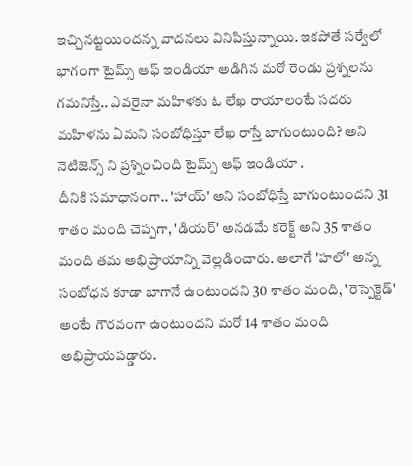ఇచ్చినట్టయిందన్న వాదనలు వినిపిస్తున్నాయి. ఇకపోతే సర్వేలో భాగంగా టైమ్స్ ఆఫ్ ఇండియా అడిగిన మరో రెండు ప్రశ్నలను గమనిస్తే.. ఎవరైనా మహిళకు ఓ లేఖ రాయాలంటే సదరు మహిళను ఏమని సంబోధిస్తూ లేఖ రాస్తే బాగుంటుంది? అని నెటిజెన్స్ ని ప్రశ్నించింది టైమ్స్ ఆఫ్ ఇండియా .
దీనికి సమాధానంగా.. 'హాయ్' అని సంబోధిస్తే బాగుంటుందని 31 శాతం మంది చెప్పగా, 'డియర్' అనడమే కరెక్ట్ అని 35 శాతం మంది తమ అభిప్రాయాన్ని వెల్లడించారు. అలాగే 'హలో' అన్న సంబోధన కూడా బాగానే ఉంటుందని 30 శాతం మంది, 'రెస్పెక్టెడ్' అంటే గౌరవంగా ఉంటుందని మరో 14 శాతం మంది అభిప్రాయపడ్డారు.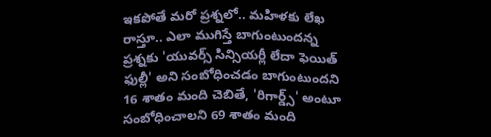ఇకపోతే మరో ప్రశ్నలో.. మహిళకు లేఖ రాస్తూ.. ఎలా ముగిస్తే బాగుంటుందన్న ప్రశ్నకు 'యువర్స్ సిన్సియర్లీ లేదా ఫెయిత్ ఫుల్లీ' అని సంబోధించడం బాగుంటుందని 16 శాతం మంది చెబితే, 'రిగార్డ్స్' అంటూ సంబోధించాలని 69 శాతం మంది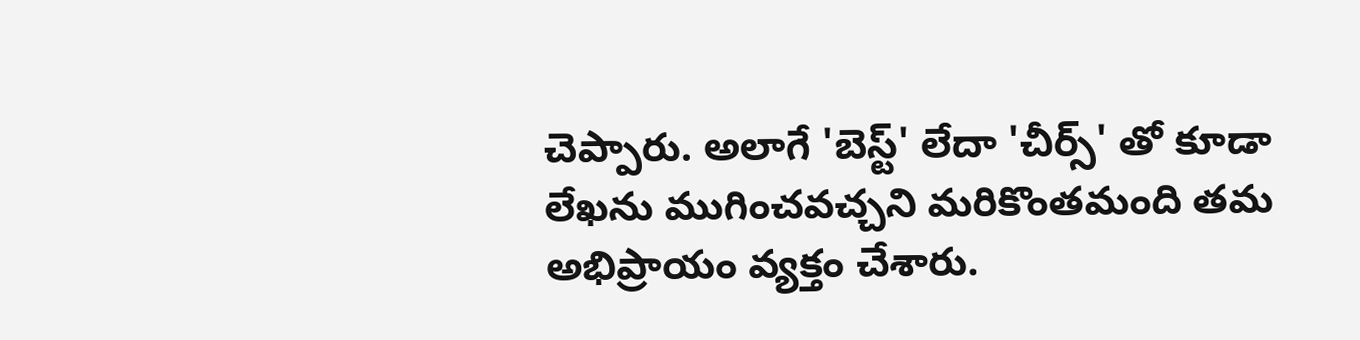చెప్పారు. అలాగే 'బెస్ట్' లేదా 'చీర్స్' తో కూడా లేఖను ముగించవచ్చని మరికొంతమంది తమ అభిప్రాయం వ్యక్తం చేశారు.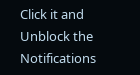Click it and Unblock the Notifications